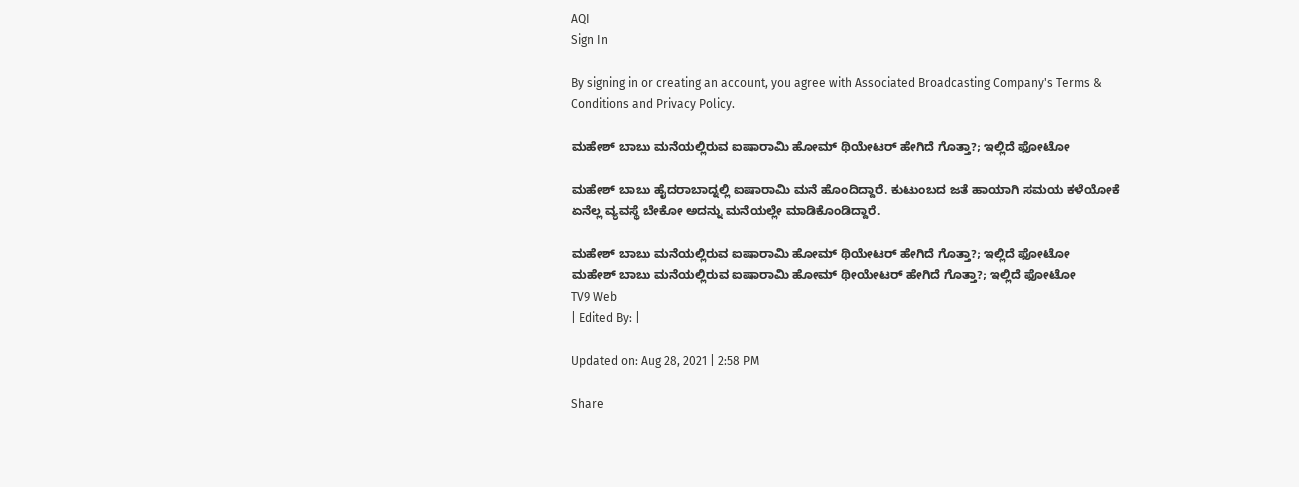AQI
Sign In

By signing in or creating an account, you agree with Associated Broadcasting Company's Terms & Conditions and Privacy Policy.

ಮಹೇಶ್ ಬಾಬು ಮನೆಯಲ್ಲಿರುವ ಐಷಾರಾಮಿ ಹೋಮ್ ಥಿಯೇಟರ್ ಹೇಗಿದೆ ಗೊತ್ತಾ?; ಇಲ್ಲಿದೆ ಫೋಟೋ

ಮಹೇಶ್ ಬಾಬು ಹೈದರಾಬಾದ್ನಲ್ಲಿ ಐಷಾರಾಮಿ ಮನೆ ಹೊಂದಿದ್ದಾರೆ. ಕುಟುಂಬದ ಜತೆ ಹಾಯಾಗಿ ಸಮಯ ಕಳೆಯೋಕೆ ಏನೆಲ್ಲ ವ್ಯವಸ್ಥೆ ಬೇಕೋ ಅದನ್ನು ಮನೆಯಲ್ಲೇ ಮಾಡಿಕೊಂಡಿದ್ದಾರೆ.

ಮಹೇಶ್ ಬಾಬು ಮನೆಯಲ್ಲಿರುವ ಐಷಾರಾಮಿ ಹೋಮ್ ಥಿಯೇಟರ್ ಹೇಗಿದೆ ಗೊತ್ತಾ?; ಇಲ್ಲಿದೆ ಫೋಟೋ
ಮಹೇಶ್ ಬಾಬು ಮನೆಯಲ್ಲಿರುವ ಐಷಾರಾಮಿ ಹೋಮ್ ಥೀಯೇಟರ್ ಹೇಗಿದೆ ಗೊತ್ತಾ?; ಇಲ್ಲಿದೆ ಫೋಟೋ
TV9 Web
| Edited By: |

Updated on: Aug 28, 2021 | 2:58 PM

Share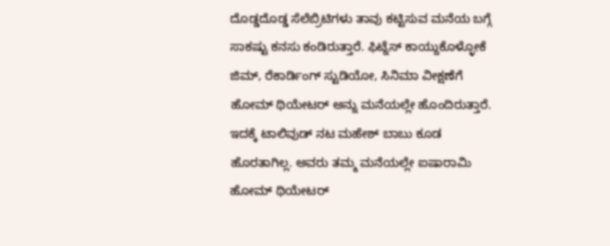ದೊಡ್ಡದೊಡ್ಡ ಸೆಲೆಬ್ರಿಟಿಗಳು ತಾವು ಕಟ್ಟಿಸುವ ಮನೆಯ ಬಗ್ಗೆ ಸಾಕಷ್ಟು ಕನಸು ಕಂಡಿರುತ್ತಾರೆ. ಫಿಟ್ನೆಸ್ ಕಾಯ್ದುಕೊಳ್ಳೋಕೆ ಜಿಮ್, ರೆಕಾರ್ಡಿಂಗ್ ಸ್ಟುಡಿಯೋ, ಸಿನಿಮಾ ವೀಕ್ಷಣೆಗೆ ಹೋಮ್ ಥಿಯೇಟರ್ ಅನ್ನು ಮನೆಯಲ್ಲೇ ಹೊಂದಿರುತ್ತಾರೆ. ಇದಕ್ಕೆ ಟಾಲಿವುಡ್ ನಟ ಮಹೇಶ್ ಬಾಬು ಕೂಡ ಹೊರತಾಗಿಲ್ಲ. ಅವರು ತಮ್ಮ ಮನೆಯಲ್ಲೇ ಐಷಾರಾಮಿ ಹೋಮ್ ಥಿಯೇಟರ್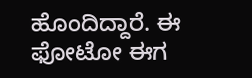ಹೊಂದಿದ್ದಾರೆ. ಈ ಫೋಟೋ ಈಗ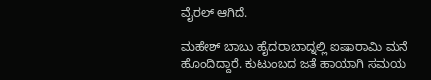ವೈರಲ್ ಆಗಿದೆ.

ಮಹೇಶ್ ಬಾಬು ಹೈದರಾಬಾದ್ನಲ್ಲಿ ಐಷಾರಾಮಿ ಮನೆ ಹೊಂದಿದ್ದಾರೆ. ಕುಟುಂಬದ ಜತೆ ಹಾಯಾಗಿ ಸಮಯ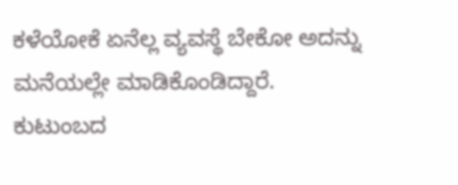ಕಳೆಯೋಕೆ ಏನೆಲ್ಲ ವ್ಯವಸ್ಥೆ ಬೇಕೋ ಅದನ್ನು ಮನೆಯಲ್ಲೇ ಮಾಡಿಕೊಂಡಿದ್ದಾರೆ. ಕುಟುಂಬದ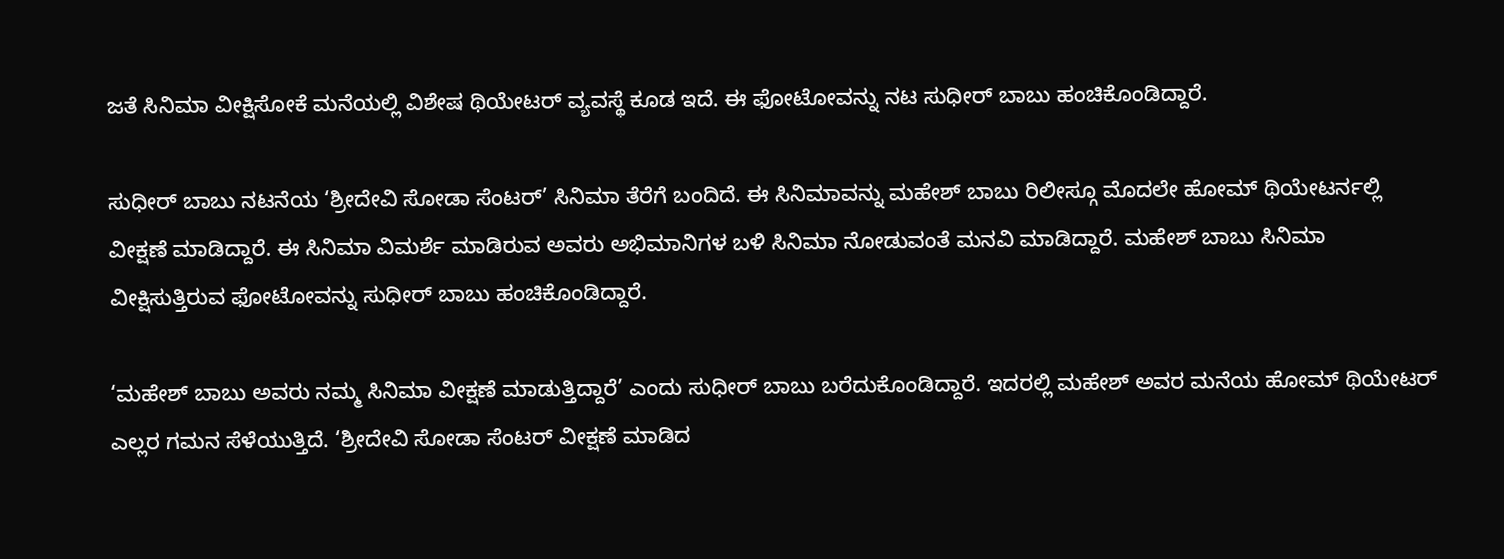ಜತೆ ಸಿನಿಮಾ ವೀಕ್ಷಿಸೋಕೆ ಮನೆಯಲ್ಲಿ ವಿಶೇಷ ಥಿಯೇಟರ್ ವ್ಯವಸ್ಥೆ ಕೂಡ ಇದೆ. ಈ ಫೋಟೋವನ್ನು ನಟ ಸುಧೀರ್ ಬಾಬು ಹಂಚಿಕೊಂಡಿದ್ದಾರೆ.

ಸುಧೀರ್ ಬಾಬು ನಟನೆಯ ‘ಶ್ರೀದೇವಿ ಸೋಡಾ ಸೆಂಟರ್’ ಸಿನಿಮಾ ತೆರೆಗೆ ಬಂದಿದೆ. ಈ ಸಿನಿಮಾವನ್ನು ಮಹೇಶ್ ಬಾಬು ರಿಲೀಸ್ಗೂ ಮೊದಲೇ ಹೋಮ್ ಥಿಯೇಟರ್ನಲ್ಲಿ ವೀಕ್ಷಣೆ ಮಾಡಿದ್ದಾರೆ. ಈ ಸಿನಿಮಾ ವಿಮರ್ಶೆ ಮಾಡಿರುವ ಅವರು ಅಭಿಮಾನಿಗಳ ಬಳಿ ಸಿನಿಮಾ ನೋಡುವಂತೆ ಮನವಿ ಮಾಡಿದ್ದಾರೆ. ಮಹೇಶ್ ಬಾಬು ಸಿನಿಮಾ ವೀಕ್ಷಿಸುತ್ತಿರುವ ಫೋಟೋವನ್ನು ಸುಧೀರ್ ಬಾಬು ಹಂಚಿಕೊಂಡಿದ್ದಾರೆ.

‘ಮಹೇಶ್ ಬಾಬು ಅವರು ನಮ್ಮ ಸಿನಿಮಾ ವೀಕ್ಷಣೆ ಮಾಡುತ್ತಿದ್ದಾರೆ’ ಎಂದು ಸುಧೀರ್ ಬಾಬು ಬರೆದುಕೊಂಡಿದ್ದಾರೆ. ಇದರಲ್ಲಿ ಮಹೇಶ್ ಅವರ ಮನೆಯ ಹೋಮ್ ಥಿಯೇಟರ್ ಎಲ್ಲರ ಗಮನ ಸೆಳೆಯುತ್ತಿದೆ. ‘ಶ್ರೀದೇವಿ ಸೋಡಾ ಸೆಂಟರ್ ವೀಕ್ಷಣೆ ಮಾಡಿದ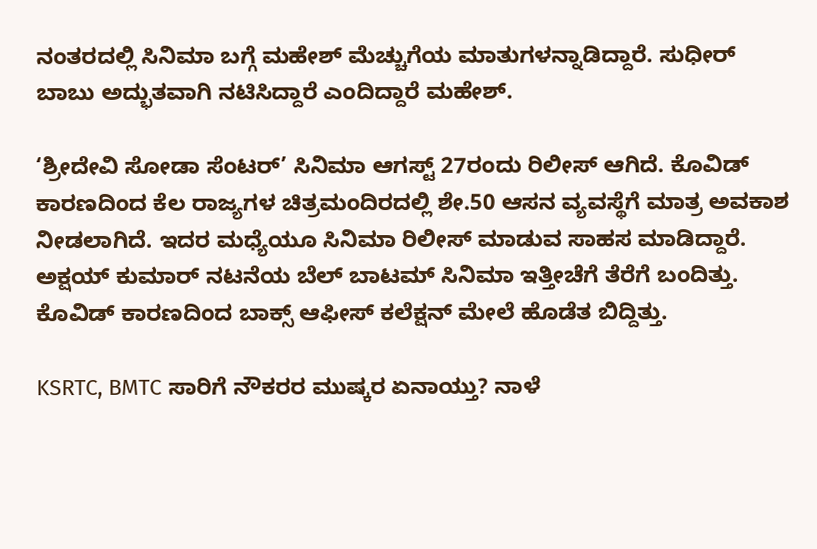ನಂತರದಲ್ಲಿ ಸಿನಿಮಾ ಬಗ್ಗೆ ಮಹೇಶ್ ಮೆಚ್ಚುಗೆಯ ಮಾತುಗಳನ್ನಾಡಿದ್ದಾರೆ. ಸುಧೀರ್ ಬಾಬು ಅದ್ಭುತವಾಗಿ ನಟಿಸಿದ್ದಾರೆ ಎಂದಿದ್ದಾರೆ ಮಹೇಶ್.

‘ಶ್ರೀದೇವಿ ಸೋಡಾ ಸೆಂಟರ್’ ಸಿನಿಮಾ ಆಗಸ್ಟ್ 27ರಂದು ರಿಲೀಸ್ ಆಗಿದೆ. ಕೊವಿಡ್ ಕಾರಣದಿಂದ ಕೆಲ ರಾಜ್ಯಗಳ ಚಿತ್ರಮಂದಿರದಲ್ಲಿ ಶೇ.50 ಆಸನ ವ್ಯವಸ್ಥೆಗೆ ಮಾತ್ರ ಅವಕಾಶ ನೀಡಲಾಗಿದೆ. ಇದರ ಮಧ್ಯೆಯೂ ಸಿನಿಮಾ ರಿಲೀಸ್ ಮಾಡುವ ಸಾಹಸ ಮಾಡಿದ್ದಾರೆ. ಅಕ್ಷಯ್ ಕುಮಾರ್ ನಟನೆಯ ಬೆಲ್ ಬಾಟಮ್ ಸಿನಿಮಾ ಇತ್ತೀಚೆಗೆ ತೆರೆಗೆ ಬಂದಿತ್ತು. ಕೊವಿಡ್ ಕಾರಣದಿಂದ ಬಾಕ್ಸ್ ಆಫೀಸ್ ಕಲೆಕ್ಷನ್ ಮೇಲೆ ಹೊಡೆತ ಬಿದ್ದಿತ್ತು.

KSRTC, BMTC ಸಾರಿಗೆ ನೌಕರರ ಮುಷ್ಕರ ಏನಾಯ್ತು? ನಾಳೆ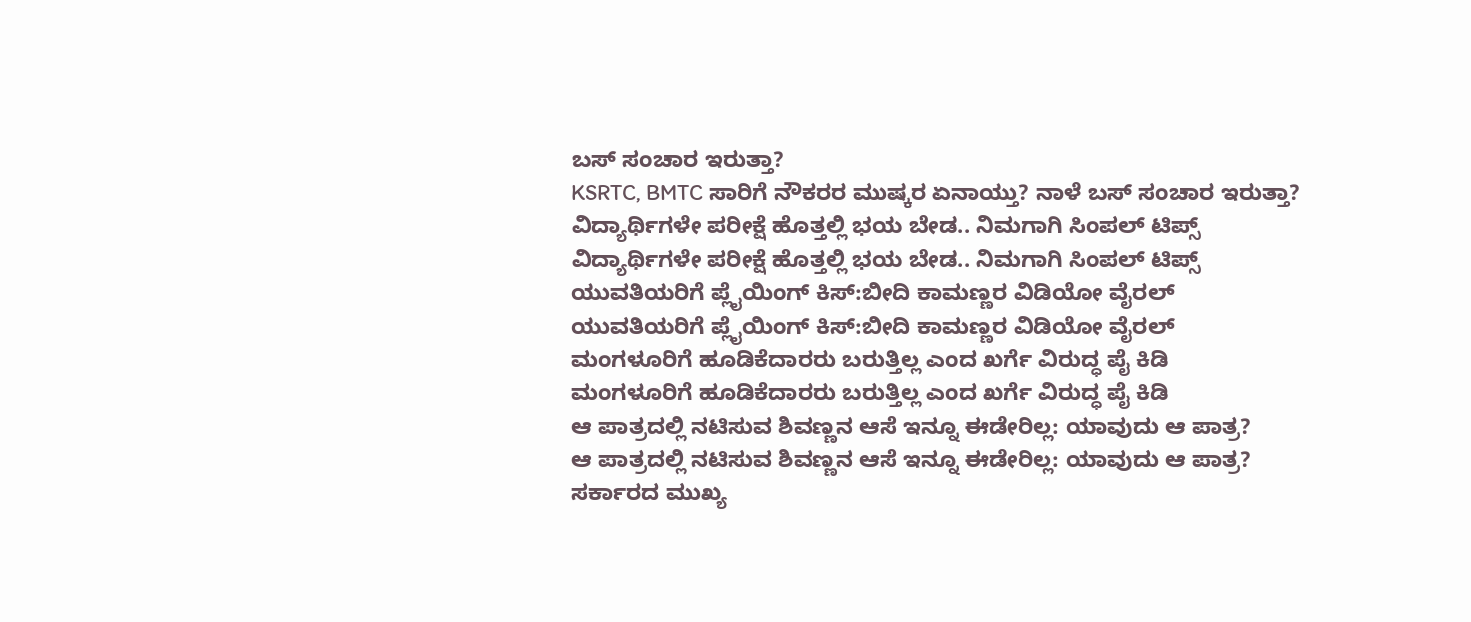ಬಸ್ ಸಂಚಾರ ಇರುತ್ತಾ?
KSRTC, BMTC ಸಾರಿಗೆ ನೌಕರರ ಮುಷ್ಕರ ಏನಾಯ್ತು? ನಾಳೆ ಬಸ್ ಸಂಚಾರ ಇರುತ್ತಾ?
ವಿದ್ಯಾರ್ಥಿಗಳೇ ಪರೀಕ್ಷೆ ಹೊತ್ತಲ್ಲಿ ಭಯ ಬೇಡ.. ನಿಮಗಾಗಿ ಸಿಂಪಲ್ ಟಿಪ್ಸ್
ವಿದ್ಯಾರ್ಥಿಗಳೇ ಪರೀಕ್ಷೆ ಹೊತ್ತಲ್ಲಿ ಭಯ ಬೇಡ.. ನಿಮಗಾಗಿ ಸಿಂಪಲ್ ಟಿಪ್ಸ್
ಯುವತಿಯರಿಗೆ ಪ್ಲೈಯಿಂಗ್ ಕಿಸ್:ಬೀದಿ ಕಾಮಣ್ಣರ ವಿಡಿಯೋ ವೈರಲ್
ಯುವತಿಯರಿಗೆ ಪ್ಲೈಯಿಂಗ್ ಕಿಸ್:ಬೀದಿ ಕಾಮಣ್ಣರ ವಿಡಿಯೋ ವೈರಲ್
ಮಂಗಳೂರಿಗೆ ಹೂಡಿಕೆದಾರರು ಬರುತ್ತಿಲ್ಲ ಎಂದ ಖರ್ಗೆ ವಿರುದ್ಧ ಪೈ ಕಿಡಿ
ಮಂಗಳೂರಿಗೆ ಹೂಡಿಕೆದಾರರು ಬರುತ್ತಿಲ್ಲ ಎಂದ ಖರ್ಗೆ ವಿರುದ್ಧ ಪೈ ಕಿಡಿ
ಆ ಪಾತ್ರದಲ್ಲಿ ನಟಿಸುವ ಶಿವಣ್ಣನ ಆಸೆ ಇನ್ನೂ ಈಡೇರಿಲ್ಲ: ಯಾವುದು ಆ ಪಾತ್ರ?
ಆ ಪಾತ್ರದಲ್ಲಿ ನಟಿಸುವ ಶಿವಣ್ಣನ ಆಸೆ ಇನ್ನೂ ಈಡೇರಿಲ್ಲ: ಯಾವುದು ಆ ಪಾತ್ರ?
ಸರ್ಕಾರದ ಮುಖ್ಯ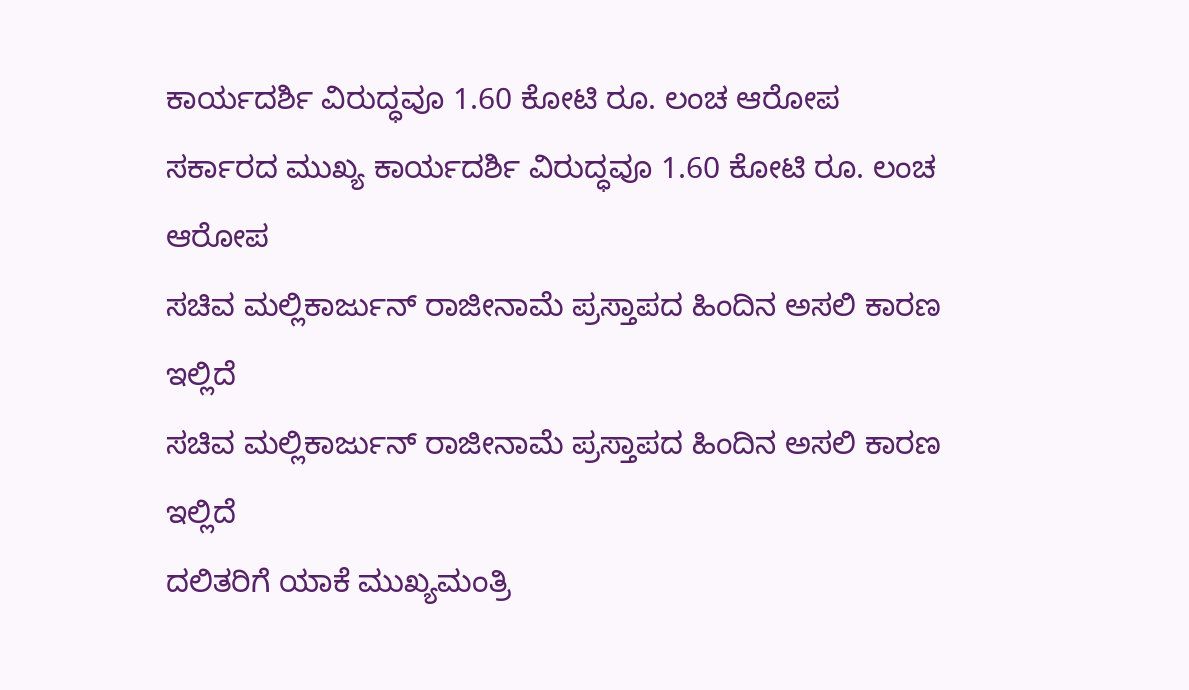ಕಾರ್ಯದರ್ಶಿ ವಿರುದ್ಧವೂ 1.60 ಕೋಟಿ ರೂ. ಲಂಚ ಆರೋಪ
ಸರ್ಕಾರದ ಮುಖ್ಯ ಕಾರ್ಯದರ್ಶಿ ವಿರುದ್ಧವೂ 1.60 ಕೋಟಿ ರೂ. ಲಂಚ ಆರೋಪ
ಸಚಿವ ಮಲ್ಲಿಕಾರ್ಜುನ್ ರಾಜೀನಾಮೆ ಪ್ರಸ್ತಾಪದ ಹಿಂದಿನ ಅಸಲಿ ಕಾರಣ ಇಲ್ಲಿದೆ
ಸಚಿವ ಮಲ್ಲಿಕಾರ್ಜುನ್ ರಾಜೀನಾಮೆ ಪ್ರಸ್ತಾಪದ ಹಿಂದಿನ ಅಸಲಿ ಕಾರಣ ಇಲ್ಲಿದೆ
ದಲಿತರಿಗೆ ಯಾಕೆ ಮುಖ್ಯಮಂತ್ರಿ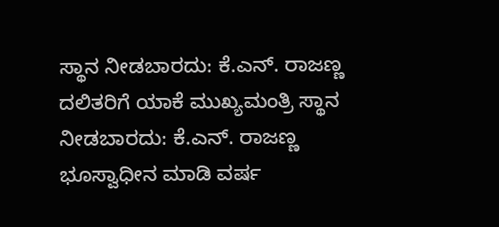ಸ್ಥಾನ ನೀಡಬಾರದು: ಕೆ.ಎನ್. ರಾಜಣ್ಣ
ದಲಿತರಿಗೆ ಯಾಕೆ ಮುಖ್ಯಮಂತ್ರಿ ಸ್ಥಾನ ನೀಡಬಾರದು: ಕೆ.ಎನ್. ರಾಜಣ್ಣ
ಭೂಸ್ವಾಧೀನ ಮಾಡಿ ವರ್ಷ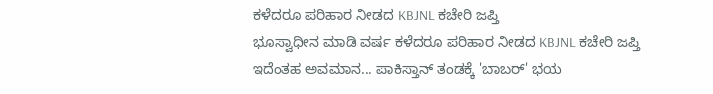ಕಳೆದರೂ ಪರಿಹಾರ ನೀಡದ KBJNL ಕಚೇರಿ ಜಪ್ತಿ
ಭೂಸ್ವಾಧೀನ ಮಾಡಿ ವರ್ಷ ಕಳೆದರೂ ಪರಿಹಾರ ನೀಡದ KBJNL ಕಚೇರಿ ಜಪ್ತಿ
ಇದೆಂತಹ ಅವಮಾನ... ಪಾಕಿಸ್ತಾನ್ ತಂಡಕ್ಕೆ 'ಬಾಬರ್' ಭಯ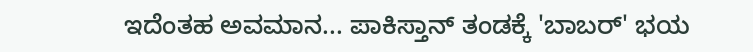ಇದೆಂತಹ ಅವಮಾನ... ಪಾಕಿಸ್ತಾನ್ ತಂಡಕ್ಕೆ 'ಬಾಬರ್' ಭಯ